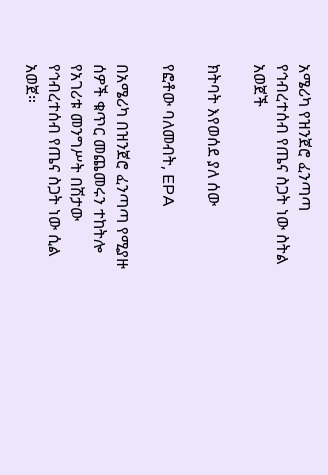አሜሪካ የዝንጀሮ ፈንጣጣ የኅብረተሰብ የጤና ስጋት ነው ስትል አወጀች

ክትባት እየወሰደ ያለ ሰው

የፎቶው ባለመብት, EPA

በአሜሪካ በዝንጀሮ ፈንጣጣ የሚያዙ ሰዎች ቁጥር መጨመሩን ተከትሎ የአገሪቱ መንግሥት በሽታው የኅብረተሰብ የጤና ስጋት ነው ሲል አወጀ።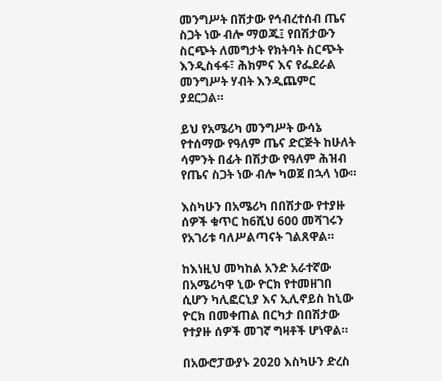መንግሥት በሽታው የኅብረተሰብ ጤና ስጋት ነው ብሎ ማወጁ፤ የበሽታውን ስርጭት ለመግታት የክትባት ስርጭት እንዲስፋፋ፣ ሕክምና እና የፌደራል መንግሥት ሃብት እንዲጨምር ያደርጋል።

ይህ የአሜሪካ መንግሥት ውሳኔ የተሰማው የዓለም ጤና ድርጅት ከሁለት ሳምንት በፊት በሽታው የዓለም ሕዝብ የጤና ስጋት ነው ብሎ ካወጀ በኋላ ነው።

እስካሁን በአሜሪካ በበሽታው የተያዙ ሰዎች ቁጥር ከ6ሺህ 600 መሻገሩን የአገሪቱ ባለሥልጣናት ገልጸዋል።

ከእነዚህ መካከል አንድ አራተኛው በአሜሪካዋ ኒው ዮርክ የተመዘገበ ሲሆን ካሊፎርኒያ እና ኢሊኖይስ ከኒው ዮርክ በመቀጠል በርካታ በበሽታው የተያዙ ሰዎች መገኛ ግዛቶች ሆነዋል።

በአውሮፓውያኑ 2020 እስካሁን ድረስ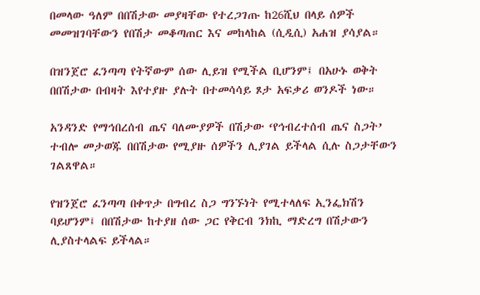በመላው ዓለም በበሽታው መያዛቸው የተረጋገጡ ከ26ሺህ በላይ ሰዎች መመዝገባቸውን የበሽታ መቆጣጠር እና መከላከል (ሲዲሲ) አሐዝ ያሳያል።

በዝንጀሮ ፈንጣጣ የትኛውም ሰው ሊይዝ የሚችል ቢሆንም፤ በአሁኑ ወቅት በበሽታው በብዛት እየተያዙ ያሉት በተመሳሳይ ጾታ አፍቃሪ ወንዶች ነው።

አንዳንድ የማኅበረሰብ ጤና ባለሙያዎች በሽታው ‘የኅብረተሰብ ጤና ስጋት’ ተብሎ መታወጁ በበሽታው የሚያዙ ሰዎችን ሊያገል ይችላል ሲሉ ስጋታቸውን ገልጸዋል።

የዝንጀሮ ፈንጣጣ በቀጥታ በግብረ ስጋ ግንኙነት የሚተላለፍ ኢንፌክሽን ባይሆንም፤ በበሽታው ከተያዘ ሰው ጋር የቅርብ ንክኪ ማድረግ በሽታውን ሊያስተላልፍ ይችላል።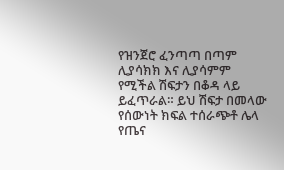የዝንጀሮ ፈንጣጣ በጣም ሊያሳክክ እና ሊያሳምም የሚችል ሽፍታን በቆዳ ላይ ይፈጥራል። ይህ ሽፍታ በመላው የሰውነት ክፍል ተሰራጭቶ ሌላ የጤና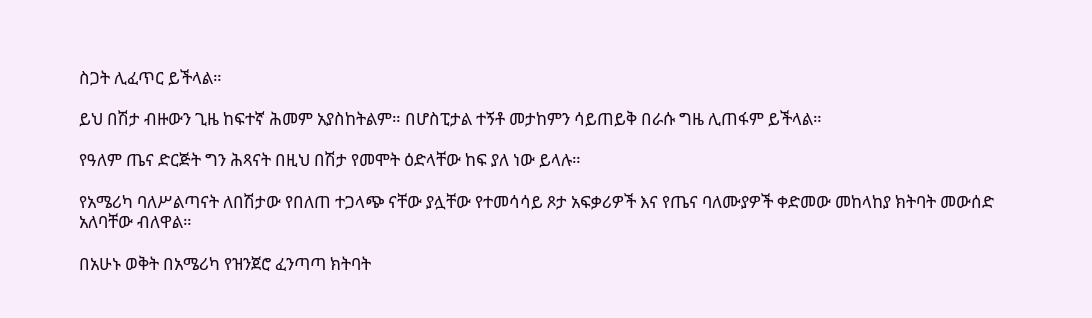ስጋት ሊፈጥር ይችላል።

ይህ በሽታ ብዙውን ጊዜ ከፍተኛ ሕመም አያስከትልም። በሆስፒታል ተኝቶ መታከምን ሳይጠይቅ በራሱ ግዜ ሊጠፋም ይችላል።

የዓለም ጤና ድርጅት ግን ሕጻናት በዚህ በሽታ የመሞት ዕድላቸው ከፍ ያለ ነው ይላሉ።

የአሜሪካ ባለሥልጣናት ለበሽታው የበለጠ ተጋላጭ ናቸው ያሏቸው የተመሳሳይ ጾታ አፍቃሪዎች እና የጤና ባለሙያዎች ቀድመው መከላከያ ክትባት መውሰድ አለባቸው ብለዋል።

በአሁኑ ወቅት በአሜሪካ የዝንጀሮ ፈንጣጣ ክትባት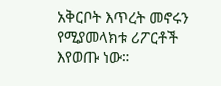አቅርቦት እጥረት መኖሩን የሚያመላክቱ ሪፖርቶች እየወጡ ነው።